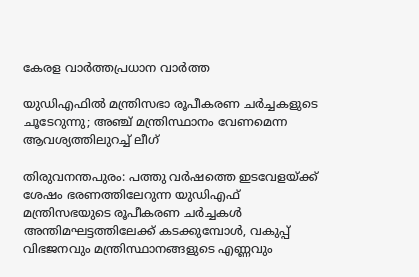കേരള വാർത്തപ്രധാന വാർത്ത

യുഡിഎഫിൽ മന്ത്രിസഭാ രൂപീകരണ ചർച്ചകളുടെ ചൂടേറുന്നു; അഞ്ച് മന്ത്രിസ്ഥാനം വേണമെന്ന ആവശ്യത്തിലുറച്ച് ലീഗ്

തിരുവനന്തപുരം: പത്തു വര്‍ഷത്തെ ഇടവേളയ്ക്ക് ശേഷം ഭരണത്തിലേറുന്ന യുഡിഎഫ് മന്ത്രിസഭയുടെ രൂപീകരണ ചര്‍ച്ചകള്‍ അന്തിമഘട്ടത്തിലേക്ക് കടക്കുമ്പോള്‍, വകുപ്പ് വിഭജനവും മന്ത്രിസ്ഥാനങ്ങളുടെ എണ്ണവും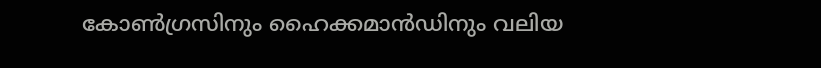കോണ്‍ഗ്രസിനും ഹൈക്കമാന്‍ഡിനും വലിയ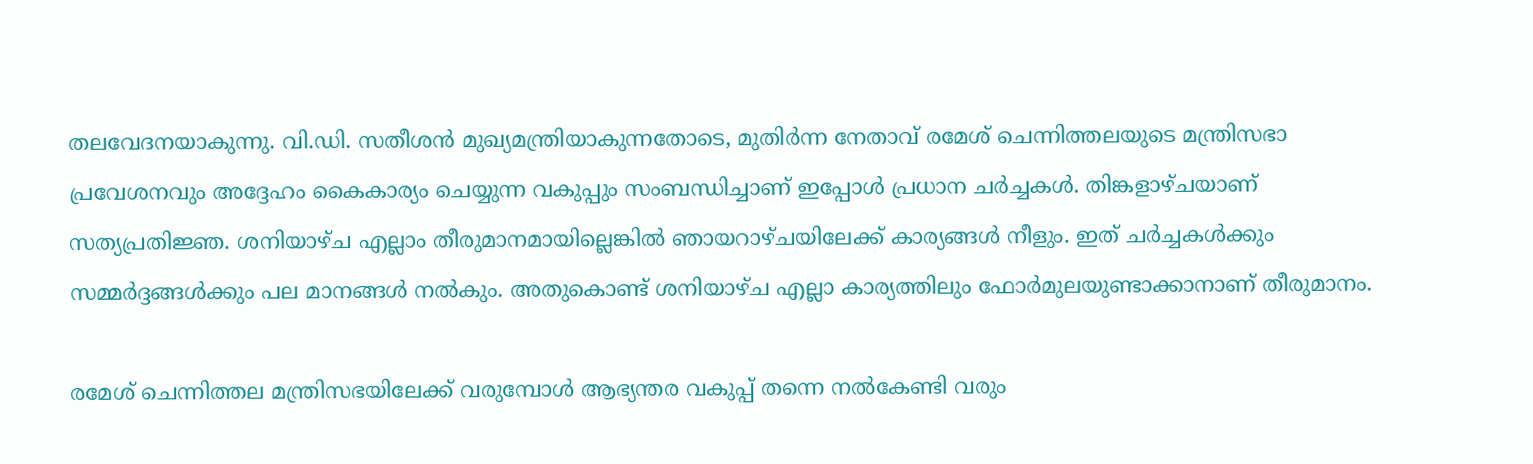തലവേദനയാകുന്നു. വി.ഡി. സതീശന്‍ മുഖ്യമന്ത്രിയാകുന്നതോടെ, മുതിര്‍ന്ന നേതാവ് രമേശ് ചെന്നിത്തലയുടെ മന്ത്രിസഭാ പ്രവേശനവും അദ്ദേഹം കൈകാര്യം ചെയ്യുന്ന വകുപ്പും സംബന്ധിച്ചാണ് ഇപ്പോള്‍ പ്രധാന ചര്‍ച്ചകള്‍. തിങ്കളാഴ്ചയാണ് സത്യപ്രതിജ്ഞ. ശനിയാഴ്ച എല്ലാം തീരുമാനമായില്ലെങ്കില്‍ ഞായറാഴ്ചയിലേക്ക് കാര്യങ്ങള്‍ നീളും. ഇത് ചര്‍ച്ചകള്‍ക്കും സമ്മര്‍ദ്ദങ്ങള്‍ക്കും പല മാനങ്ങള്‍ നല്‍കും. അതുകൊണ്ട് ശനിയാഴ്ച എല്ലാ കാര്യത്തിലും ഫോര്‍മുലയുണ്ടാക്കാനാണ് തീരുമാനം.

രമേശ് ചെന്നിത്തല മന്ത്രിസഭയിലേക്ക് വരുമ്പോള്‍ ആഭ്യന്തര വകുപ്പ് തന്നെ നല്‍കേണ്ടി വരും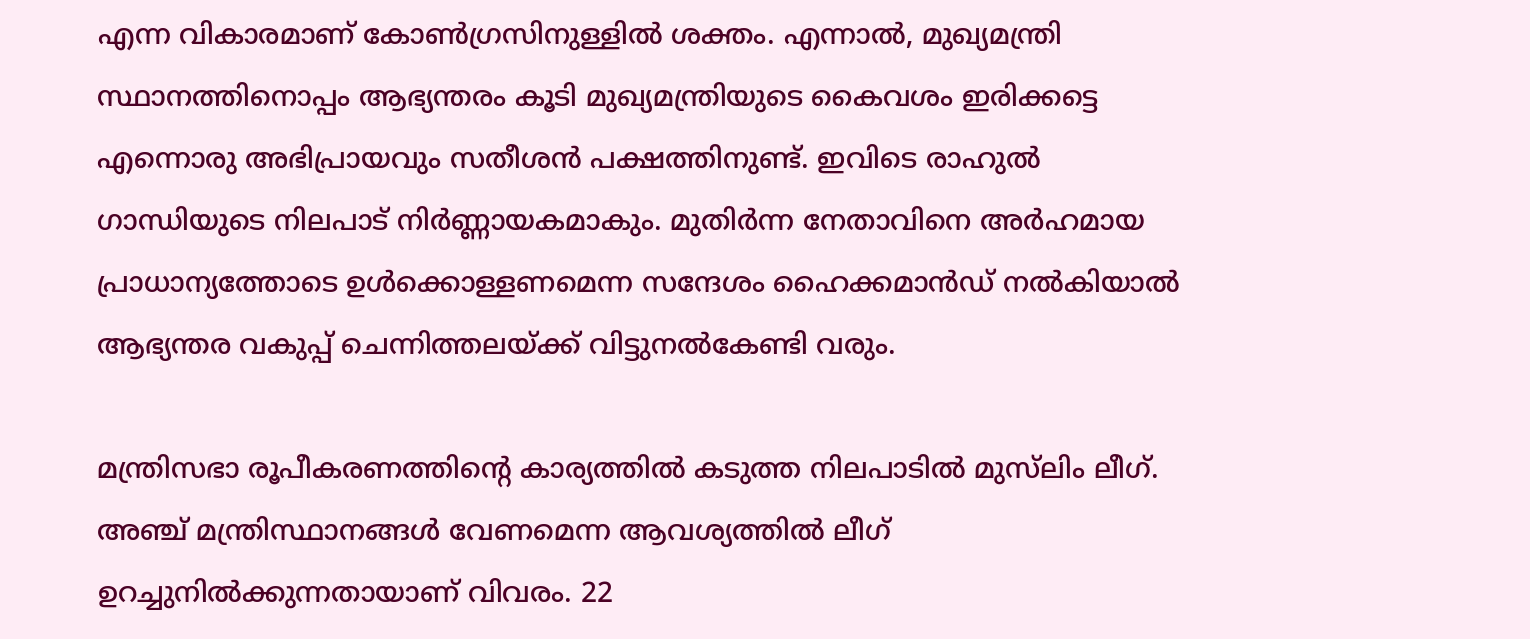എന്ന വികാരമാണ് കോണ്‍ഗ്രസിനുള്ളില്‍ ശക്തം. എന്നാല്‍, മുഖ്യമന്ത്രി സ്ഥാനത്തിനൊപ്പം ആഭ്യന്തരം കൂടി മുഖ്യമന്ത്രിയുടെ കൈവശം ഇരിക്കട്ടെ എന്നൊരു അഭിപ്രായവും സതീശന്‍ പക്ഷത്തിനുണ്ട്. ഇവിടെ രാഹുല്‍ ഗാന്ധിയുടെ നിലപാട് നിര്‍ണ്ണായകമാകും. മുതിര്‍ന്ന നേതാവിനെ അര്‍ഹമായ പ്രാധാന്യത്തോടെ ഉള്‍ക്കൊള്ളണമെന്ന സന്ദേശം ഹൈക്കമാന്‍ഡ് നല്‍കിയാല്‍ ആഭ്യന്തര വകുപ്പ് ചെന്നിത്തലയ്ക്ക് വിട്ടുനല്‍കേണ്ടി വരും.

മന്ത്രിസഭാ രൂപീകരണത്തിന്റെ കാര്യത്തിൽ കടുത്ത നിലപാടിൽ മുസ്‌ലിം ലീഗ്. അഞ്ച് മന്ത്രിസ്ഥാനങ്ങൾ വേണമെന്ന ആവശ്യത്തിൽ ലീഗ് ഉറച്ചുനിൽക്കുന്നതായാണ് വിവരം. 22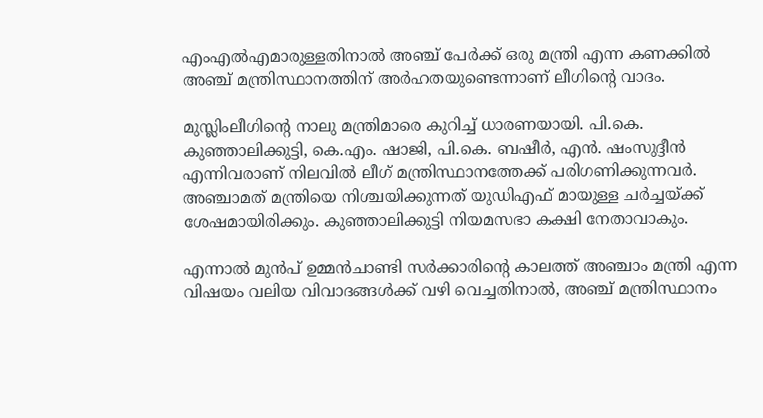എംഎൽഎമാരുള്ളതിനാൽ അഞ്ച് പേർക്ക് ഒരു മന്ത്രി എന്ന കണക്കിൽ അഞ്ച് മന്ത്രിസ്ഥാനത്തിന് അർഹതയുണ്ടെന്നാണ് ലീഗിന്റെ വാദം.

മുസ്ലിംലീഗിന്റെ നാലു മന്ത്രിമാരെ കുറിച്ച് ധാരണയായി. പി.കെ. കുഞ്ഞാലിക്കുട്ടി, കെ.എം. ഷാജി, പി.കെ. ബഷീർ, എൻ. ഷംസുദ്ദീൻ എന്നിവരാണ് നിലവിൽ ലീഗ് മന്ത്രിസ്ഥാനത്തേക്ക് പരിഗണിക്കുന്നവർ. അഞ്ചാമത് മന്ത്രിയെ നിശ്ചയിക്കുന്നത് യുഡിഎഫ് മായുള്ള ചർച്ചയ്ക്ക് ശേഷമായിരിക്കും. കുഞ്ഞാലിക്കുട്ടി നിയമസഭാ കക്ഷി നേതാവാകും.

എന്നാൽ മുൻപ് ഉമ്മൻചാണ്ടി സർക്കാരിന്റെ കാലത്ത് അഞ്ചാം മന്ത്രി എന്ന വിഷയം വലിയ വിവാദങ്ങൾക്ക് വഴി വെച്ചതിനാൽ, അഞ്ച് മന്ത്രിസ്ഥാനം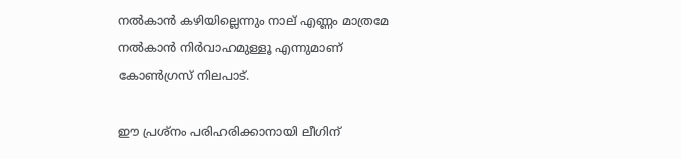നൽകാൻ കഴിയില്ലെന്നും നാല് എണ്ണം മാത്രമേ നൽകാൻ നിർവാഹമുള്ളൂ എന്നുമാണ് കോൺഗ്രസ് നിലപാട്.

ഈ പ്രശ്‌നം പരിഹരിക്കാനായി ലീഗിന്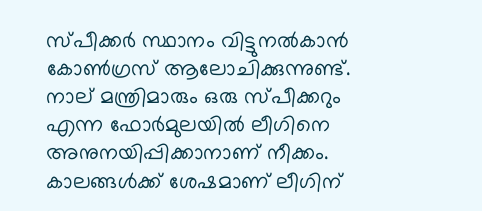സ്പീക്കർ സ്ഥാനം വിട്ടുനൽകാൻ കോൺഗ്രസ് ആലോചിക്കുന്നുണ്ട്. നാല് മന്ത്രിമാരും ഒരു സ്പീക്കറും എന്ന ഫോർമുലയിൽ ലീഗിനെ അനുനയിപ്പിക്കാനാണ് നീക്കം. കാലങ്ങൾക്ക് ശേഷമാണ് ലീഗിന്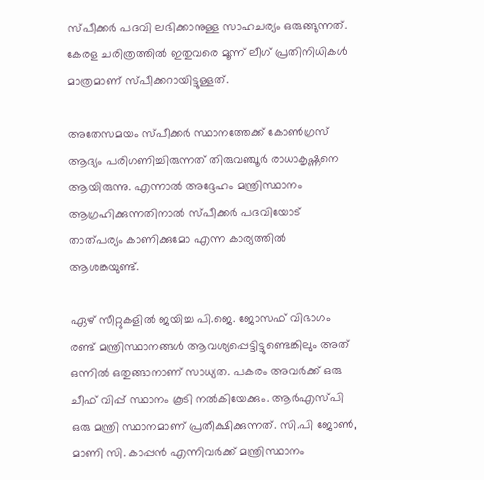സ്പീക്കർ പദവി ലഭിക്കാനുള്ള സാഹചര്യം ഒരുങ്ങുന്നത്. കേരള ചരിത്രത്തിൽ ഇതുവരെ മൂന്ന് ലീഗ് പ്രതിനിധികൾ മാത്രമാണ് സ്പീക്കറായിട്ടുള്ളത്.

അതേസമയം സ്പീക്കർ സ്ഥാനത്തേക്ക് കോൺഗ്രസ് ആദ്യം പരിഗണിച്ചിരുന്നത് തിരുവഞ്ചൂർ രാധാകൃഷ്ണനെ ആയിരുന്നു. എന്നാൽ അദ്ദേഹം മന്ത്രിസ്ഥാനം ആഗ്രഹിക്കുന്നതിനാൽ സ്പീക്കർ പദവിയോട് താത്പര്യം കാണിക്കുമോ എന്ന കാര്യത്തിൽ ആശങ്കയുണ്ട്.

ഏഴ് സീറ്റുകളിൽ ജയിച്ച പി.ജെ. ജോസഫ് വിഭാഗം രണ്ട് മന്ത്രിസ്ഥാനങ്ങൾ ആവശ്യപ്പെട്ടിട്ടുണ്ടെങ്കിലും അത് ഒന്നിൽ ഒതുങ്ങാനാണ് സാധ്യത. പകരം അവർക്ക് ഒരു ചീഫ് വിപ്പ് സ്ഥാനം കൂടി നൽകിയേക്കും. ആർഎസ്പി ഒരു മന്ത്രി സ്ഥാനമാണ് പ്രതീക്ഷിക്കുന്നത്. സി.പി ജോൺ, മാണി സി. കാപ്പൻ എന്നിവർക്ക് മന്ത്രിസ്ഥാനം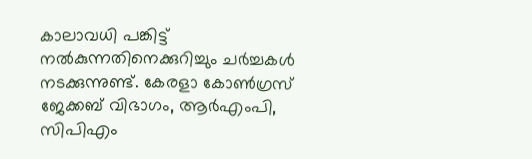കാലാവധി പങ്കിട്ട് നൽകുന്നതിനെക്കുറിച്ചും ചർച്ചകൾ നടക്കുന്നുണ്ട്. കേരളാ കോൺഗ്രസ് ജേക്കബ് വിഭാഗം, ആർഎംപി, സിപിഎം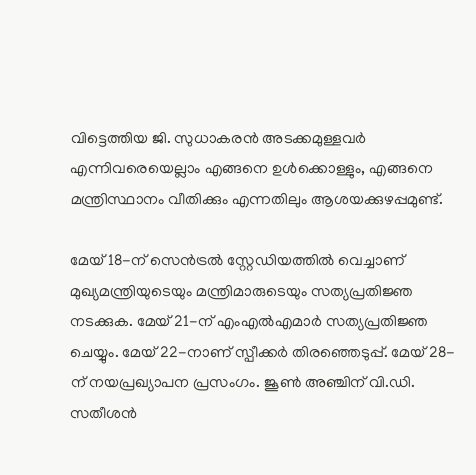വിട്ടെത്തിയ ജി. സുധാകരൻ അടക്കമുള്ളവർ എന്നിവരെയെല്ലാം എങ്ങനെ ഉൾക്കൊള്ളും, എങ്ങനെ മന്ത്രിസ്ഥാനം വീതിക്കും എന്നതിലും ആശയക്കുഴപ്പമുണ്ട്.

മേയ് 18-ന് സെൻട്രൽ സ്റ്റേഡിയത്തിൽ വെച്ചാണ് മുഖ്യമന്ത്രിയുടെയും മന്ത്രിമാരുടെയും സത്യപ്രതിജ്ഞ നടക്കുക. മേയ് 21-ന് എംഎൽഎമാർ സത്യപ്രതിജ്ഞ ചെയ്യും. മേയ് 22-നാണ് സ്പീക്കർ തിരഞ്ഞെടുപ്പ്. മേയ് 28-ന് നയപ്രഖ്യാപന പ്രസംഗം. ജൂൺ അഞ്ചിന് വി.ഡി. സതീശൻ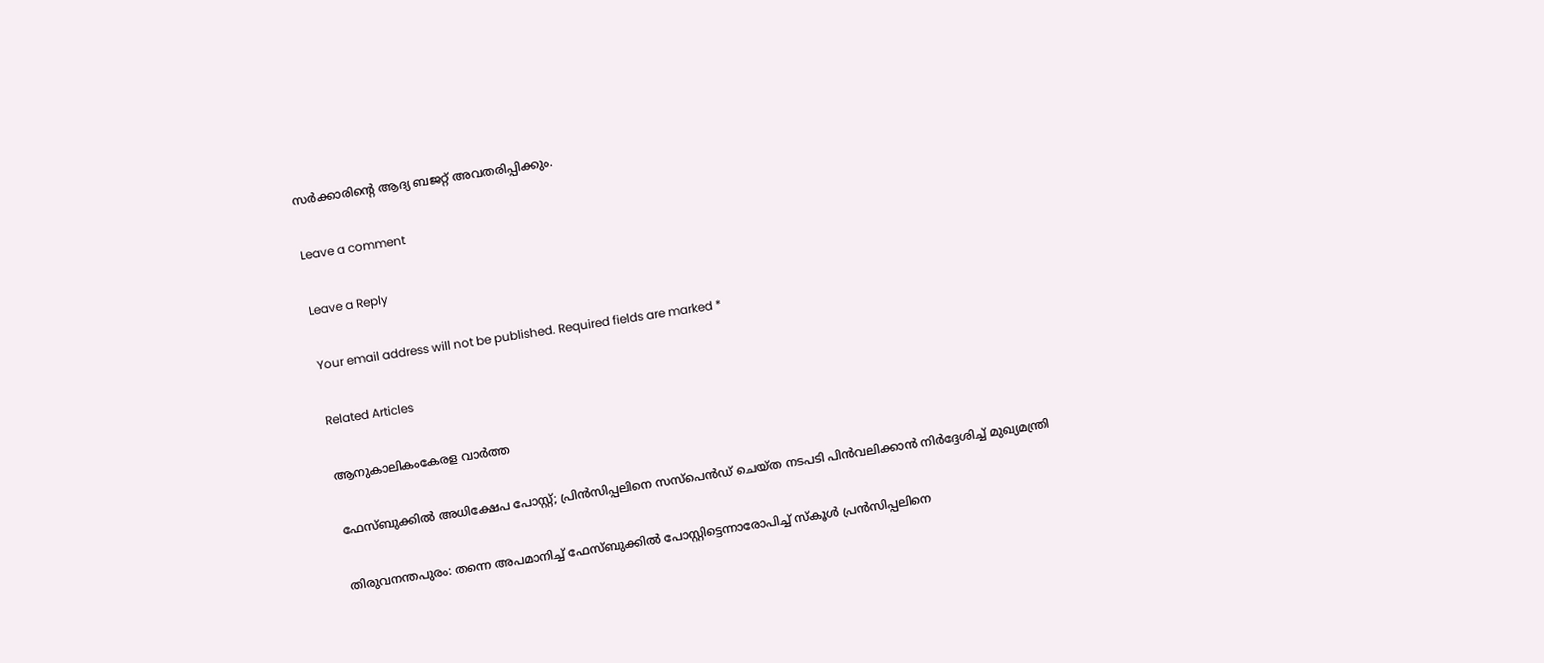സർക്കാരിന്റെ ആദ്യ ബജറ്റ് അവതരിപ്പിക്കും.

Leave a comment

Leave a Reply

Your email address will not be published. Required fields are marked *

Related Articles

ആനുകാലികംകേരള വാർത്ത

ഫേസ്ബുക്കിൽ അധിക്ഷേപ പോസ്റ്റ്; പ്രിൻസിപ്പലിനെ സസ്പെൻഡ് ചെയ്ത നടപടി പിൻവലിക്കാൻ നിർദ്ദേശിച്ച് മുഖ്യമന്ത്രി

തിരുവനന്തപുരം: തന്നെ അപമാനിച്ച് ഫേസ്ബുക്കിൽ പോസ്റ്റിട്ടെന്നാരോപിച്ച് സ്‌കൂൾ പ്രൻസിപ്പലിനെ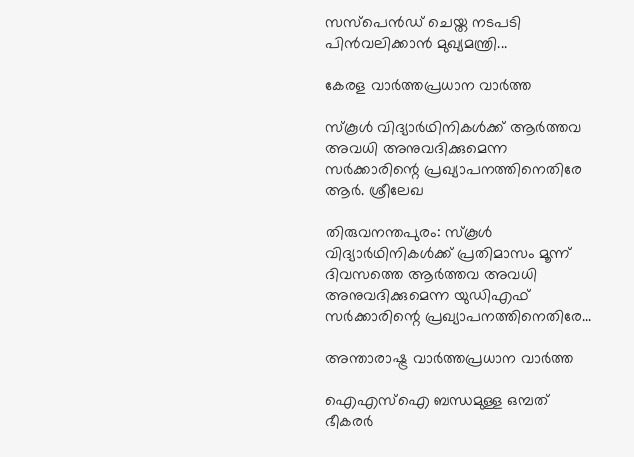സസ്‌പെൻഡ് ചെയ്ത നടപടി പിൻവലിക്കാൻ മുഖ്യമന്ത്രി...

കേരള വാർത്തപ്രധാന വാർത്ത

സ്‌കൂൾ വിദ്യാർഥിനികൾക്ക് ആർത്തവ അവധി അനുവദിക്കുമെന്ന സർക്കാരിന്റെ പ്രഖ്യാപനത്തിനെതിരേ ആർ. ശ്രീലേഖ

തിരുവനന്തപുരം: സ്‌കൂൾ വിദ്യാർഥിനികൾക്ക് പ്രതിമാസം മൂന്ന് ദിവസത്തെ ആർത്തവ അവധി അനുവദിക്കുമെന്ന യുഡിഎഫ് സർക്കാരിന്റെ പ്രഖ്യാപനത്തിനെതിരേ...

അന്താരാഷ്ട്ര വാർത്തപ്രധാന വാർത്ത

ഐഎസ്‌ഐ ബന്ധമുള്ള ഒമ്പത് ഭീകരർ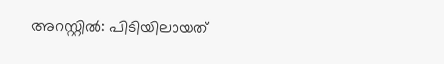അറസ്റ്റിൽ: പിടിയിലായത്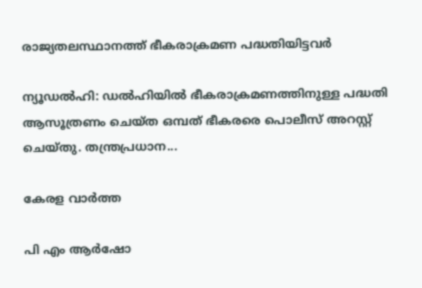രാജ്യതലസ്ഥാനത്ത് ഭീകരാക്രമണ പദ്ധതിയിട്ടവർ

ന്യൂഡൽഹി: ഡൽഹിയിൽ ഭീകരാക്രമണത്തിനുള്ള പദ്ധതി ആസൂത്രണം ചെയ്ത ഒമ്പത് ഭീകരരെ പൊലീസ് അറസ്റ്റ് ചെയ്തു. തന്ത്രപ്രധാന...

കേരള വാർത്ത

പി എം ആർഷോ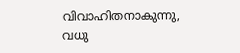വിവാഹിതനാകുന്നു, വധു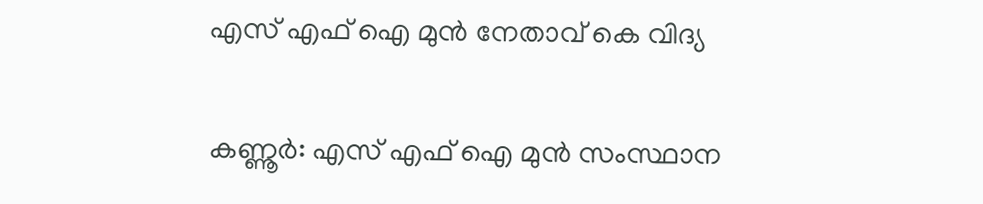എസ് എഫ് ഐ മുൻ നേതാവ് കെ വിദ്യ

കണ്ണൂർ: എസ് എഫ് ഐ മുൻ സംസ്ഥാന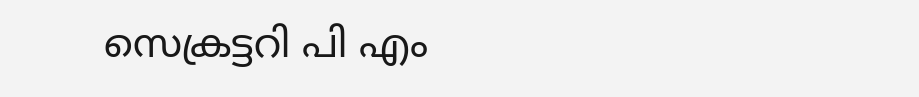സെക്രട്ടറി പി എം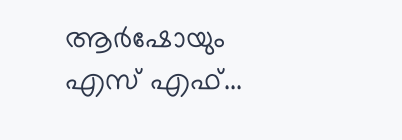ആർഷോയും എസ് എഫ്...